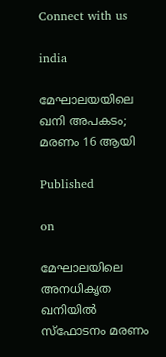Connect with us

india

മേഘാലയയിലെ ഖനി അപകടം; മരണം 16 ആയി

Published

on

മേഘാലയിലെ അനധികൃത ഖനിയില്‍ സ്‌ഫോടനം മരണം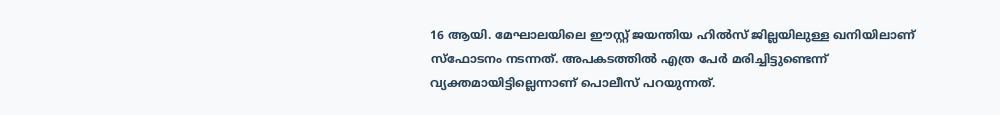16 ആയി. മേഘാലയിലെ ഈസ്റ്റ് ജയന്തിയ ഹില്‍സ് ജില്ലയിലുള്ള ഖനിയിലാണ് സ്‌ഫോടനം നടന്നത്. അപകടത്തില്‍ എത്ര പേര്‍ മരിച്ചിട്ടുണ്ടെന്ന് വ്യക്തമായിട്ടില്ലെന്നാണ് പൊലീസ് പറയുന്നത്.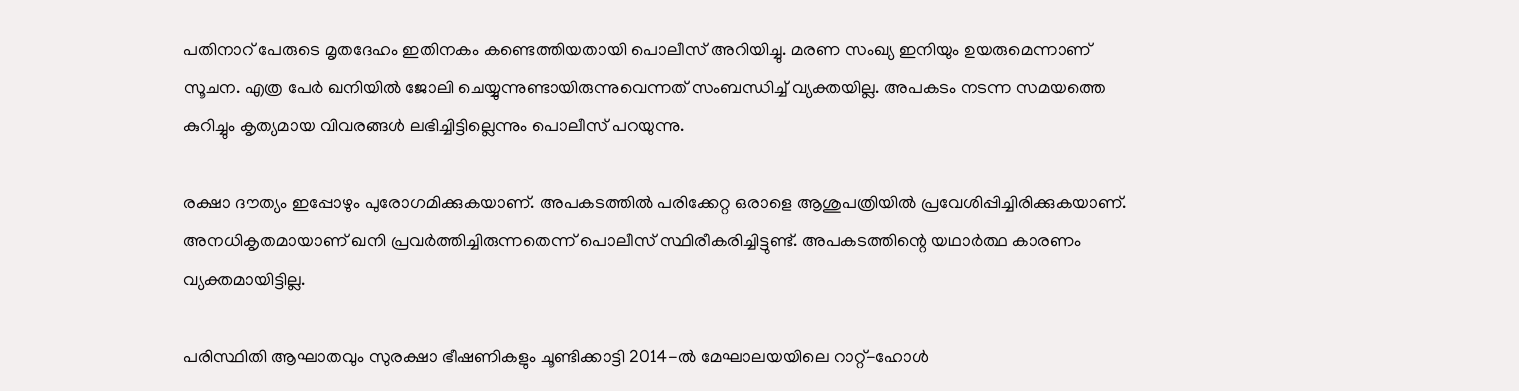പതിനാറ് പേരുടെ മൃതദേഹം ഇതിനകം കണ്ടെത്തിയതായി പൊലീസ് അറിയിച്ചു. മരണ സംഖ്യ ഇനിയും ഉയരുമെന്നാണ് സൂചന. എത്ര പേര്‍ ഖനിയില്‍ ജോലി ചെയ്യുന്നുണ്ടായിരുന്നുവെന്നത് സംബന്ധിച്ച് വ്യക്തയില്ല. അപകടം നടന്ന സമയത്തെ കുറിച്ചും കൃത്യമായ വിവരങ്ങള്‍ ലഭിച്ചിട്ടില്ലെന്നും പൊലീസ് പറയുന്നു.

രക്ഷാ ദൗത്യം ഇപ്പോഴും പുരോഗമിക്കുകയാണ്. അപകടത്തില്‍ പരിക്കേറ്റ ഒരാളെ ആശുപത്രിയില്‍ പ്രവേശിപ്പിച്ചിരിക്കുകയാണ്. അനധികൃതമായാണ് ഖനി പ്രവര്‍ത്തിച്ചിരുന്നതെന്ന് പൊലീസ് സ്ഥിരീകരിച്ചിട്ടുണ്ട്. അപകടത്തിന്റെ യഥാര്‍ത്ഥ കാരണം വ്യക്തമായിട്ടില്ല.

പരിസ്ഥിതി ആഘാതവും സുരക്ഷാ ഭീഷണികളും ചൂണ്ടിക്കാട്ടി 2014-ല്‍ മേഘാലയയിലെ റാറ്റ്-ഹോള്‍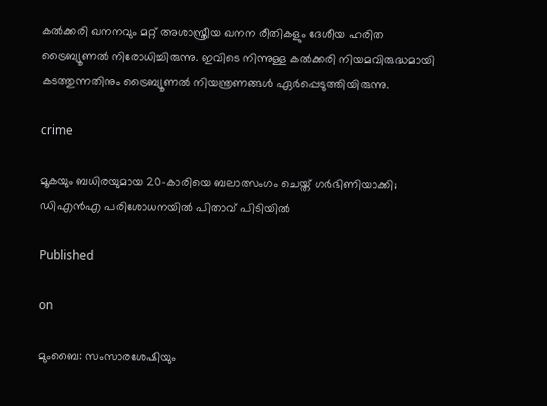കല്‍ക്കരി ഖനനവും മറ്റ് അശാസ്ത്രീയ ഖനന രീതികളും ദേശീയ ഹരിത ട്രൈബ്യൂണല്‍ നിരോധിച്ചിരുന്നു. ഇവിടെ നിന്നുള്ള കല്‍ക്കരി നിയമവിരുദ്ധമായി കടത്തുന്നതിനും ട്രൈബ്യൂണല്‍ നിയന്ത്രണങ്ങള്‍ ഏര്‍പ്പെടുത്തിയിരുന്നു.

crime

മൂകയും ബധിരയുമായ 20-കാരിയെ ബലാത്സംഗം ചെയ്ത് ഗർഭിണിയാക്കി; ഡിഎൻഎ പരിശോധനയിൽ പിതാവ് പിടിയിൽ

Published

on

മുംബൈ: സംസാരശേഷിയും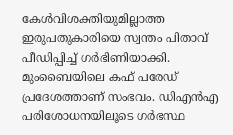കേൾവിശക്തിയുമില്ലാത്ത ഇരുപതുകാരിയെ സ്വന്തം പിതാവ് പീഡിപ്പിച്ച് ഗർഭിണിയാക്കി. മുംബൈയിലെ കഫ് പരേഡ് പ്രദേശത്താണ് സംഭവം. ഡിഎൻഎ പരിശോധനയിലൂടെ ഗർഭസ്ഥ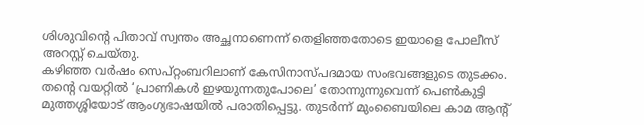ശിശുവിന്റെ പിതാവ് സ്വന്തം അച്ഛനാണെന്ന് തെളിഞ്ഞതോടെ ഇയാളെ പോലീസ് അറസ്റ്റ് ചെയ്തു.
കഴിഞ്ഞ വർഷം സെപ്റ്റംബറിലാണ് കേസിനാസ്പദമായ സംഭവങ്ങളുടെ തുടക്കം. തന്റെ വയറ്റിൽ ‘പ്രാണികൾ ഇഴയുന്നതുപോലെ’ തോന്നുന്നുവെന്ന് പെൺകുട്ടി മുത്തശ്ശിയോട് ആംഗ്യഭാഷയിൽ പരാതിപ്പെട്ടു. തുടർന്ന് മുംബൈയിലെ കാമ ആന്റ്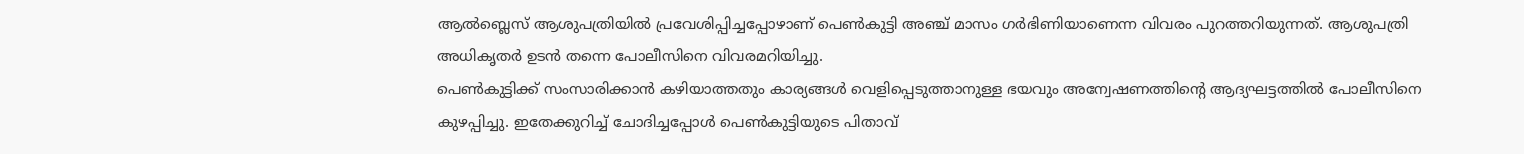ആൽബ്ലെസ് ആശുപത്രിയിൽ പ്രവേശിപ്പിച്ചപ്പോഴാണ് പെൺകുട്ടി അഞ്ച് മാസം ഗർഭിണിയാണെന്ന വിവരം പുറത്തറിയുന്നത്. ആശുപത്രി അധികൃതർ ഉടൻ തന്നെ പോലീസിനെ വിവരമറിയിച്ചു.
പെൺകുട്ടിക്ക് സംസാരിക്കാൻ കഴിയാത്തതും കാര്യങ്ങൾ വെളിപ്പെടുത്താനുള്ള ഭയവും അന്വേഷണത്തിന്റെ ആദ്യഘട്ടത്തിൽ പോലീസിനെ കുഴപ്പിച്ചു. ഇതേക്കുറിച്ച് ചോദിച്ചപ്പോൾ പെൺകുട്ടിയുടെ പിതാവ്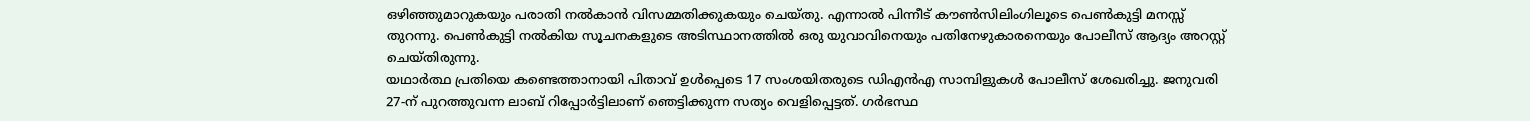ഒഴിഞ്ഞുമാറുകയും പരാതി നൽകാൻ വിസമ്മതിക്കുകയും ചെയ്തു. എന്നാൽ പിന്നീട് കൗൺസിലിംഗിലൂടെ പെൺകുട്ടി മനസ്സ് തുറന്നു. പെൺകുട്ടി നൽകിയ സൂചനകളുടെ അടിസ്ഥാനത്തിൽ ഒരു യുവാവിനെയും പതിനേഴുകാരനെയും പോലീസ് ആദ്യം അറസ്റ്റ് ചെയ്തിരുന്നു.
യഥാർത്ഥ പ്രതിയെ കണ്ടെത്താനായി പിതാവ് ഉൾപ്പെടെ 17 സംശയിതരുടെ ഡിഎൻഎ സാമ്പിളുകൾ പോലീസ് ശേഖരിച്ചു. ജനുവരി 27-ന് പുറത്തുവന്ന ലാബ് റിപ്പോർട്ടിലാണ് ഞെട്ടിക്കുന്ന സത്യം വെളിപ്പെട്ടത്. ഗർഭസ്ഥ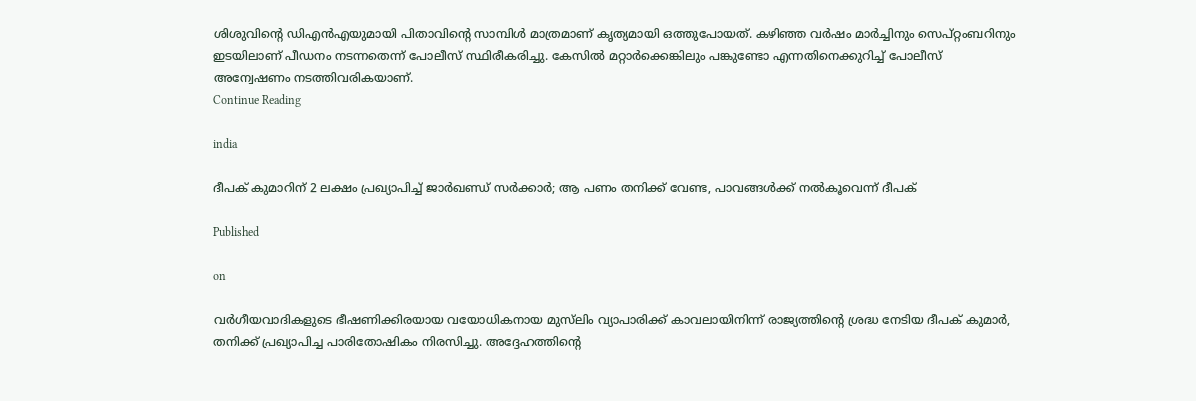ശിശുവിന്റെ ഡിഎൻഎയുമായി പിതാവിന്റെ സാമ്പിൾ മാത്രമാണ് കൃത്യമായി ഒത്തുപോയത്. കഴിഞ്ഞ വർഷം മാർച്ചിനും സെപ്റ്റംബറിനും ഇടയിലാണ് പീഡനം നടന്നതെന്ന് പോലീസ് സ്ഥിരീകരിച്ചു. കേസിൽ മറ്റാർക്കെങ്കിലും പങ്കുണ്ടോ എന്നതിനെക്കുറിച്ച് പോലീസ് അന്വേഷണം നടത്തിവരികയാണ്.
Continue Reading

india

ദീപക് കുമാറിന് 2 ലക്ഷം പ്രഖ്യാപിച്ച് ജാര്‍ഖണ്ഡ് സര്‍ക്കാര്‍; ആ പണം തനിക്ക് വേണ്ട, പാവങ്ങള്‍ക്ക് നല്‍കൂവെന്ന് ദീപക്‌

Published

on

വർഗീയവാദികളുടെ ഭീഷണിക്കിരയായ വയോധികനായ മുസ്‌ലിം വ്യാപാരിക്ക് കാവലായിനിന്ന് രാജ്യത്തിന്റെ ശ്രദ്ധ നേടിയ ദീപക് കുമാർ, തനിക്ക് പ്രഖ്യാപിച്ച പാരിതോഷികം നിരസിച്ചു. അദ്ദേഹത്തിന്റെ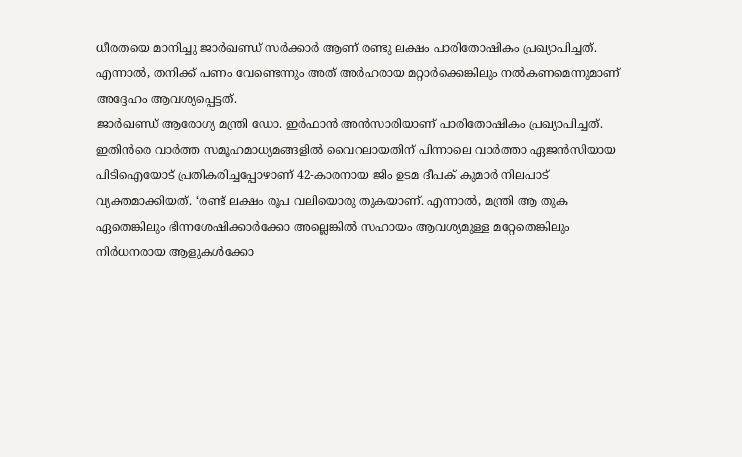ധീരതയെ മാനിച്ചു ജാർഖണ്ഡ് സർക്കാർ ആണ് രണ്ടു ലക്ഷം പാരിതോഷികം പ്രഖ്യാപിച്ചത്. എന്നാൽ, തനിക്ക് പണം വേണ്ടെന്നും അത് അർഹരായ മറ്റാർക്കെങ്കിലും നൽകണമെന്നുമാണ് അദ്ദേഹം ആവശ്യപ്പെട്ടത്.
ജാർഖണ്ഡ് ആരോഗ്യ മന്ത്രി ഡോ. ഇർഫാൻ അൻസാരിയാണ് പാരിതോഷികം പ്രഖ്യാപിച്ചത്. ഇതിൻരെ വാർത്ത സമൂഹമാധ്യമങ്ങളിൽ വൈറലായതിന് പിന്നാലെ വാർത്താ ഏജൻസിയായ പിടിഐയോട് പ്രതികരിച്ചപ്പോഴാണ് 42-കാരനായ ജിം ഉടമ ദീപക് കുമാർ നിലപാട് വ്യക്തമാക്കിയത്. ‘രണ്ട് ലക്ഷം രൂപ വലിയൊരു തുകയാണ്. എന്നാൽ, മന്ത്രി ആ തുക ഏതെങ്കിലും ഭിന്നശേഷിക്കാർക്കോ അല്ലെങ്കിൽ സഹായം ആവശ്യമുള്ള മറ്റേതെങ്കിലും നിർധനരായ ആളുകൾക്കോ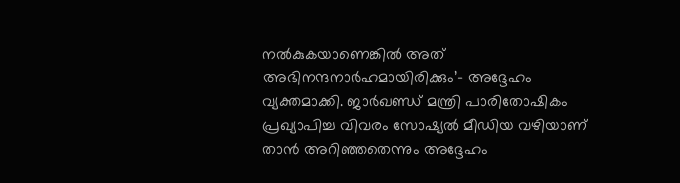നൽകുകയാണെങ്കിൽ അത് അഭിനന്ദനാർഹമായിരിക്കും’- അദ്ദേഹം വ്യക്തമാക്കി. ജാർഖണ്ഡ് മന്ത്രി പാരിതോഷികം പ്രഖ്യാപിച്ച വിവരം സോഷ്യൽ മീഡിയ വഴിയാണ് താൻ അറിഞ്ഞതെന്നും അദ്ദേഹം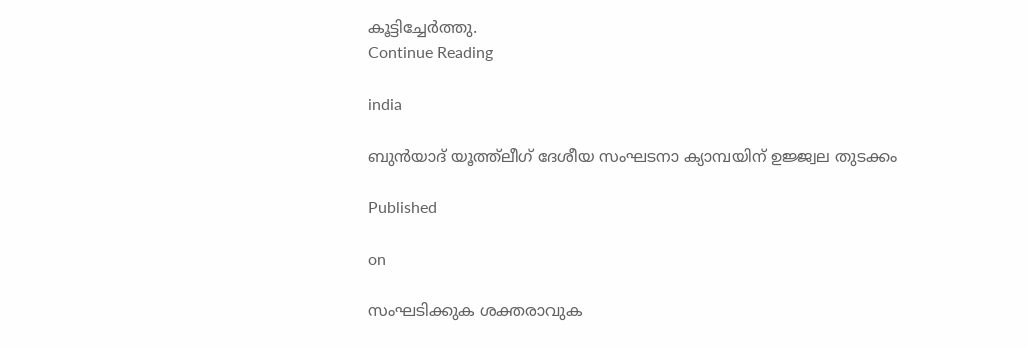കൂട്ടിച്ചേർത്തു.
Continue Reading

india

ബുന്‍യാദ് യൂത്ത്‌ലീഗ് ദേശീയ സംഘടനാ ക്യാമ്പയിന് ഉജ്ജ്വല തുടക്കം

Published

on

സംഘടിക്കുക ശക്തരാവുക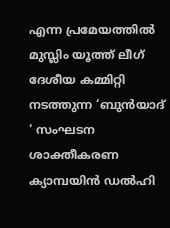എന്ന പ്രമേയത്തിൽ മുസ്ലിം യൂത്ത് ലീഗ് ദേശീയ കമ്മിറ്റി നടത്തുന്ന ‘ബുൻയാദ് ‘ സംഘടന ശാക്തീകരണ ക്യാമ്പയിൻ ഡൽഹി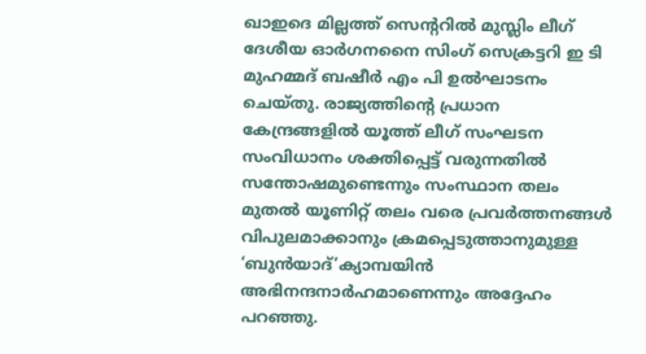ഖാഇദെ മില്ലത്ത് സെന്ററിൽ മുസ്ലിം ലീഗ് ദേശീയ ഓർഗനനൈ സിംഗ് സെക്രട്ടറി ഇ ടി മുഹമ്മദ് ബഷീർ എം പി ഉൽഘാടനം ചെയ്തു. രാജ്യത്തിന്റെ പ്രധാന കേന്ദ്രങ്ങളിൽ യൂത്ത് ലീഗ് സംഘടന സംവിധാനം ശക്തിപ്പെട്ട് വരുന്നതിൽ സന്തോഷമുണ്ടെന്നും സംസ്ഥാന തലം മുതൽ യൂണിറ്റ് തലം വരെ പ്രവർത്തനങ്ങൾ വിപുലമാക്കാനും ക്രമപ്പെടുത്താനുമുള്ള ‘ബുൻയാദ്’ക്യാമ്പയിൻ അഭിനന്ദനാർഹമാണെന്നും അദ്ദേഹം പറഞ്ഞു.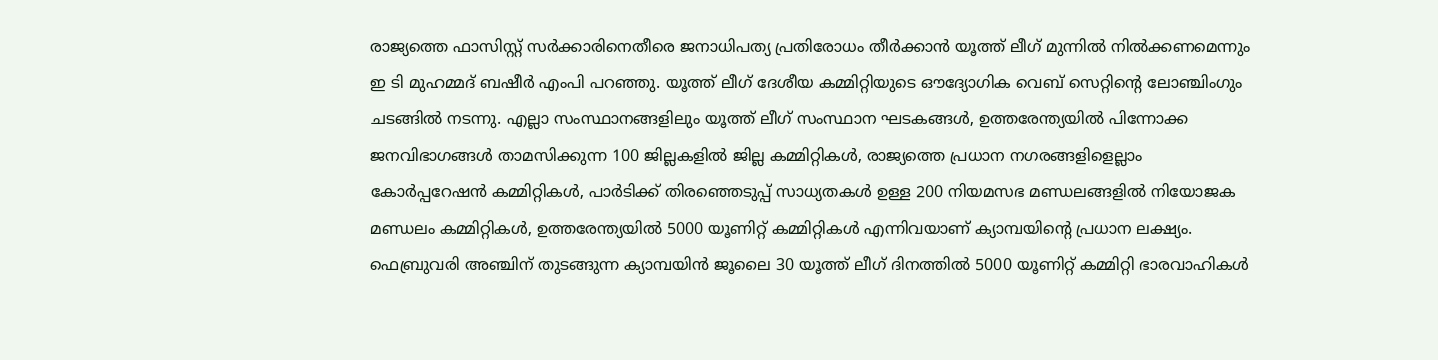രാജ്യത്തെ ഫാസിസ്റ്റ് സർക്കാരിനെതീരെ ജനാധിപത്യ പ്രതിരോധം തീർക്കാൻ യൂത്ത് ലീഗ് മുന്നിൽ നിൽക്കണമെന്നും ഇ ടി മുഹമ്മദ് ബഷീർ എംപി പറഞ്ഞു. യൂത്ത് ലീഗ് ദേശീയ കമ്മിറ്റിയുടെ ഔദ്യോഗിക വെബ് സെറ്റിന്റെ ലോഞ്ചിംഗും ചടങ്ങിൽ നടന്നു. എല്ലാ സംസ്ഥാനങ്ങളിലും യൂത്ത് ലീഗ് സംസ്ഥാന ഘടകങ്ങൾ, ഉത്തരേന്ത്യയിൽ പിന്നോക്ക ജനവിഭാഗങ്ങൾ താമസിക്കുന്ന 100 ജില്ലകളിൽ ജില്ല കമ്മിറ്റികൾ, രാജ്യത്തെ പ്രധാന നഗരങ്ങളിളെല്ലാം കോർപ്പറേഷൻ കമ്മിറ്റികൾ, പാർടിക്ക് തിരഞ്ഞെടുപ്പ് സാധ്യതകൾ ഉള്ള 200 നിയമസഭ മണ്ഡലങ്ങളിൽ നിയോജക മണ്ഡലം കമ്മിറ്റികൾ, ഉത്തരേന്ത്യയിൽ 5000 യൂണിറ്റ് കമ്മിറ്റികൾ എന്നിവയാണ് ക്യാമ്പയിന്റെ പ്രധാന ലക്ഷ്യം. ഫെബ്രുവരി അഞ്ചിന് തുടങ്ങുന്ന ക്യാമ്പയിൻ ജൂലൈ 30 യൂത്ത് ലീഗ് ദിനത്തിൽ 5000 യൂണിറ്റ് കമ്മിറ്റി ഭാരവാഹികൾ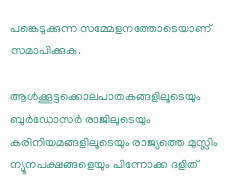പങ്കെടുക്കുന്ന സമ്മേളനത്തോടെയാണ് സമാപിക്കുക.

ആൾക്കൂട്ടക്കൊലപാതകങ്ങളിലൂടെയും ബുർഡോസർ രാജിലുടെയും കരിനിയമങ്ങളിലൂടെയും രാജ്യത്തെ മുസ്ലിം ന്യൂനപക്ഷങ്ങളെയും പിന്നോക്ക ദളിത്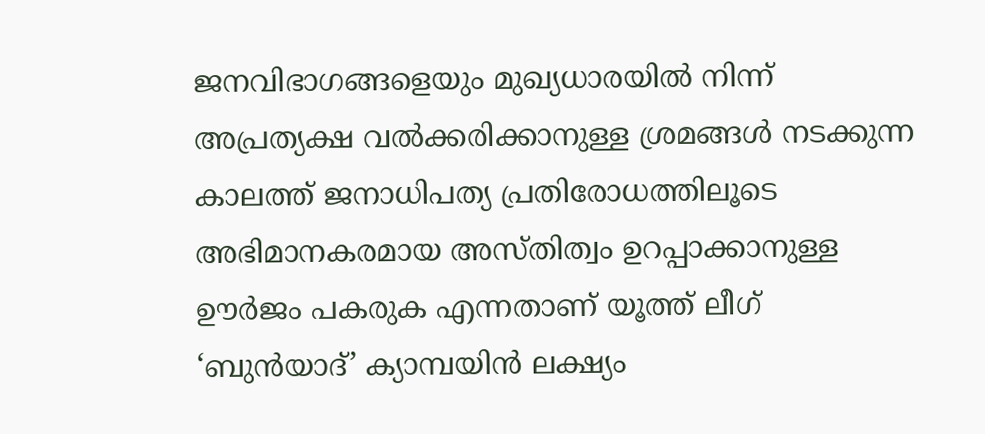ജനവിഭാഗങ്ങളെയും മുഖ്യധാരയിൽ നിന്ന് അപ്രത്യക്ഷ വൽക്കരിക്കാനുള്ള ശ്രമങ്ങൾ നടക്കുന്ന കാലത്ത് ജനാധിപത്യ പ്രതിരോധത്തിലൂടെ അഭിമാനകരമായ അസ്തിത്വം ഉറപ്പാക്കാനുള്ള ഊർജം പകരുക എന്നതാണ് യൂത്ത് ലീഗ് ‘ബുൻയാദ്’ ക്യാമ്പയിൻ ലക്ഷ്യം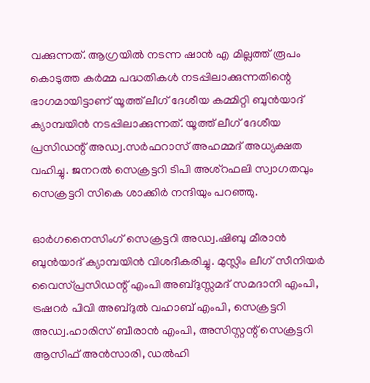വക്കുന്നത്. ആഗ്രയിൽ നടന്ന ഷാൻ എ മില്ലത്ത് രൂപം കൊടുത്ത കർമ്മ പദ്ധതികൾ നടപ്പിലാക്കുന്നതിന്റെ ഭാഗമായിട്ടാണ് യൂത്ത് ലീഗ് ദേശീയ കമ്മിറ്റി ബുൻയാദ് ക്യാമ്പയിൻ നടപ്പിലാക്കുന്നത്. യൂത്ത് ലീഗ് ദേശീയ പ്രസിഡന്റ് അഡ്വ.സർഫറാസ് അഹമ്മദ് അധ്യക്ഷത വഹിച്ചു. ജനറൽ സെക്രട്ടറി ടിപി അശ്റഫലി സ്വാഗതവും സെക്രട്ടറി സികെ ശാക്കിർ നന്ദിയും പറഞ്ഞു.

ഓർഗനൈസിംഗ് സെക്രട്ടറി അഡ്വ.ഷിബു മീരാൻ ബുൻയാദ് ക്യാമ്പയിൻ വിശദീകരിച്ചു. മുസ്ലിം ലീഗ് സീനിയർ വൈസ്പ്രസിഡന്റ് എംപി അബ്ദുസ്സമദ് സമദാനി എംപി, ട്രഷറർ പിവി അബ്ദുൽ വഹാബ് എംപി, സെക്രട്ടറി അഡ്വ.ഹാരിസ് ബീരാൻ എംപി, അസിസ്റ്റന്റ് സെക്രട്ടറി ആസിഫ് അൻസാരി, ഡൽഹി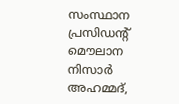സംസ്ഥാന പ്രസിഡന്റ് മൌലാന നിസാർ അഹമ്മദ്,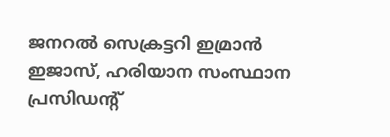ജനറൽ സെക്രട്ടറി ഇമ്രാൻ ഇജാസ്, ഹരിയാന സംസ്ഥാന പ്രസിഡന്റ്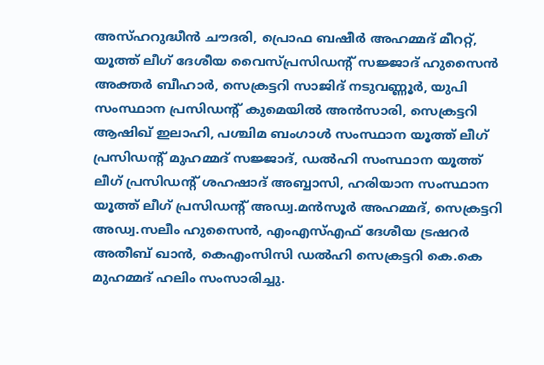അസ്ഹറുദ്ധീൻ ചൗദരി, പ്രൊഫ ബഷീർ അഹമ്മദ് മീററ്റ്, യൂത്ത് ലീഗ് ദേശീയ വൈസ്പ്രസിഡന്റ് സജ്ജാദ് ഹുസൈൻ അക്തർ ബീഹാർ, സെക്രട്ടറി സാജിദ് നടുവണ്ണൂർ, യുപി സംസ്ഥാന പ്രസിഡന്റ് കുമെയിൽ അൻസാരി, സെക്രട്ടറി ആഷിഖ് ഇലാഹി, പശ്ചിമ ബംഗാൾ സംസ്ഥാന യൂത്ത് ലീഗ് പ്രസിഡന്റ് മുഹമ്മദ് സജ്ജാദ്, ഡൽഹി സംസ്ഥാന യൂത്ത് ലീഗ് പ്രസിഡന്റ് ശഹഷാദ് അബ്ബാസി, ഹരിയാന സംസ്ഥാന യൂത്ത് ലീഗ് പ്രസിഡന്റ് അഡ്വ.മൻസൂർ അഹമ്മദ്, സെക്രട്ടറി അഡ്വ.സലീം ഹുസൈൻ, എംഎസ്എഫ് ദേശീയ ട്രഷറർ അതീബ് ഖാൻ, കെഎംസിസി ഡൽഹി സെക്രട്ടറി കെ.കെ മുഹമ്മദ് ഹലിം സംസാരിച്ചു.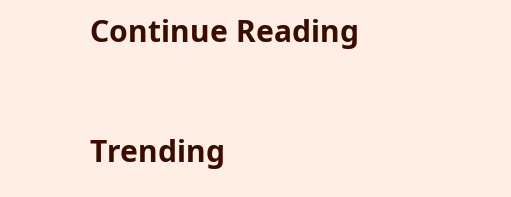Continue Reading

Trending